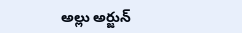అల్లు అర్జున్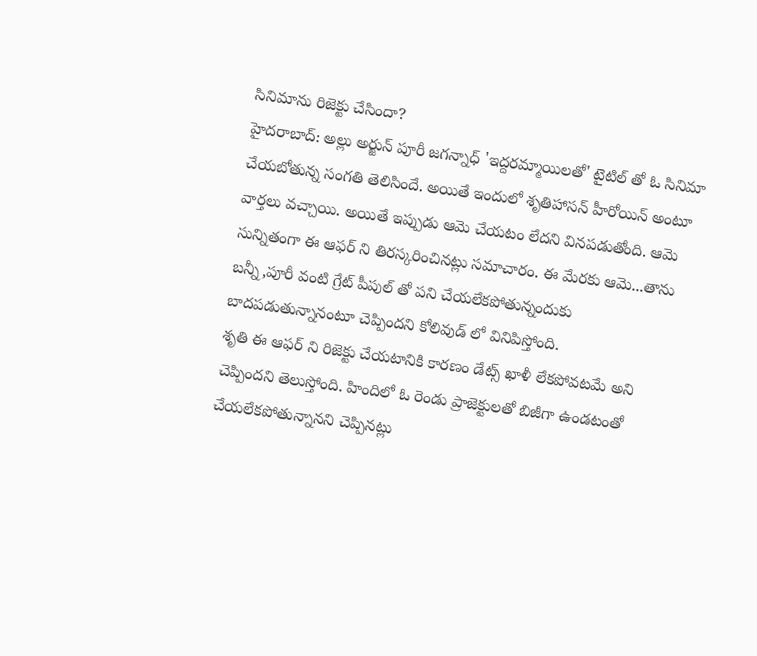సినిమాను రిజెక్టు చేసిందా?
హైదరాబాద్: అల్లు అర్జున్ పూరీ జగన్నాధ్ 'ఇద్దరమ్మాయిలతో' టైటిల్ తో ఓ సినిమా చేయబోతున్న సంగతి తెలిసిందే. అయితే ఇందులో శృతిహాసన్ హీరోయిన్ అంటూ వార్తలు వచ్చాయి. అయితే ఇప్పుడు ఆమె చేయటం లేదని వినపడుతోంది. ఆమె సున్నితంగా ఈ ఆఫర్ ని తిరస్కరించినట్లు సమాచారం. ఈ మేరకు ఆమె...తాను బన్నీ,పూరీ వంటి గ్రేట్ పీపుల్ తో పని చేయలేకపోతున్నందుకు బాదపడుతున్నానంటూ చెప్పిందని కోలివుడ్ లో వినిపిస్తోంది.
శృతి ఈ ఆఫర్ ని రిజెక్టు చేయటానికి కారణం డేట్స్ ఖాళీ లేకపోవటమే అని చెప్పిందని తెలుస్తోంది. హిందిలో ఓ రెండు ప్రాజెక్టులతో బిజీగా ఉండటంతో చేయలేకపోతున్నానని చెప్పినట్లు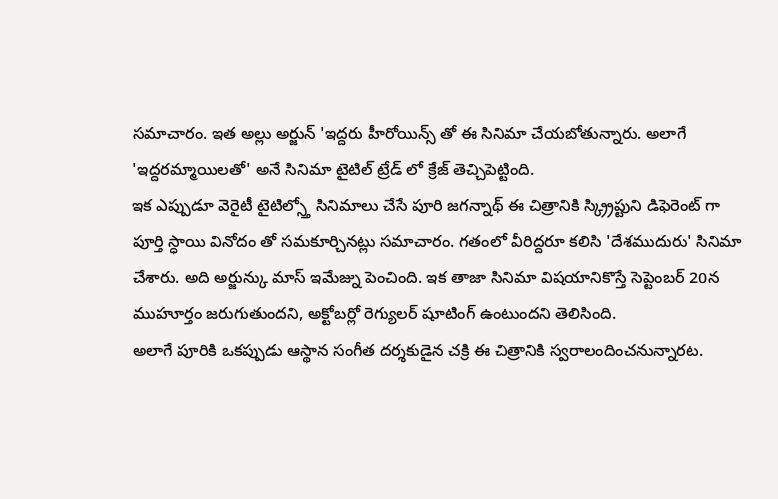సమాచారం. ఇత అల్లు అర్జున్ 'ఇద్దరు హీరోయిన్స్ తో ఈ సినిమా చేయబోతున్నారు. అలాగే 'ఇద్దరమ్మాయిలతో' అనే సినిమా టైటిల్ ట్రేడ్ లో క్రేజ్ తెచ్చిపెట్టింది.
ఇక ఎప్పుడూ వెరైటీ టైటిల్స్తో సినిమాలు చేసే పూరి జగన్నాథ్ ఈ చిత్రానికి స్క్ర్రిప్టుని డిఫెరెంట్ గా పూర్తి స్ధాయి వినోదం తో సమకూర్చినట్లు సమాచారం. గతంలో వీరిద్దరూ కలిసి 'దేశముదురు' సినిమా చేశారు. అది అర్జున్కు మాస్ ఇమేజ్ను పెంచింది. ఇక తాజా సినిమా విషయానికొస్తే సెప్టెంబర్ 20న ముహూర్తం జరుగుతుందని, అక్టోబర్లో రెగ్యులర్ షూటింగ్ ఉంటుందని తెలిసింది.
అలాగే పూరికి ఒకప్పుడు ఆస్థాన సంగీత దర్శకుడైన చక్రి ఈ చిత్రానికి స్వరాలందించనున్నారట.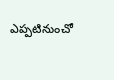ఎప్పటినుంచో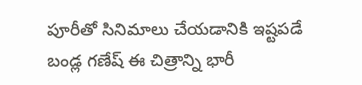పూరీతో సినిమాలు చేయడానికి ఇష్టపడే బండ్ల గణేష్ ఈ చిత్రాన్ని భారీ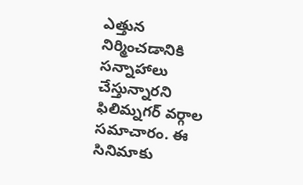ఎత్తున నిర్మించడానికి సన్నాహాలు చేస్తున్నారని ఫిలిమ్నగర్ వర్గాల సమాచారం. ఈ సినిమాకు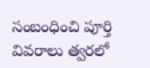సంబంధించి పూర్తి వివరాలు త్వరలో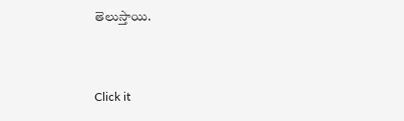తెలుస్తాయి.


Click it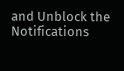and Unblock the Notifications